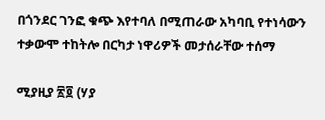በጎንደር ገንፎ ቁጭ እየተባለ በሚጠራው አካባቢ የተነሳውን ተቃውሞ ተከትሎ በርካታ ነዋሪዎች መታሰራቸው ተሰማ

ሚያዚያ ፳፬ (ሃያ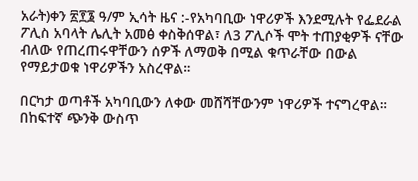አራት)ቀን ፳፻፮ ዓ/ም ኢሳት ዜና :-የአካባቢው ነዋሪዎች እንደሚሉት የፌደራል ፖሊስ አባላት ሌሊት አመፅ ቀስቅሰዋል፣ ለ3 ፖሊሶች ሞት ተጠያቂዎች ናቸው ብለው የጠረጠሩዋቸውን ሰዎች ለማወቅ በሚል ቁጥራቸው በውል የማይታወቁ ነዋሪዎችን አስረዋል።

በርካታ ወጣቶች አካባቢውን ለቀው መሸሻቸውንም ነዋሪዎች ተናግረዋል። በከፍተኛ ጭንቅ ውስጥ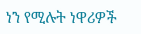ነን የሚሉት ነዋሪዎች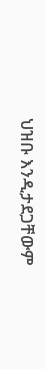ህዝቡ እንዲታደጋቸውም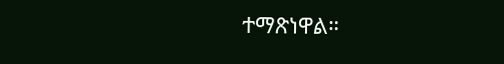ተማጽነዋል።